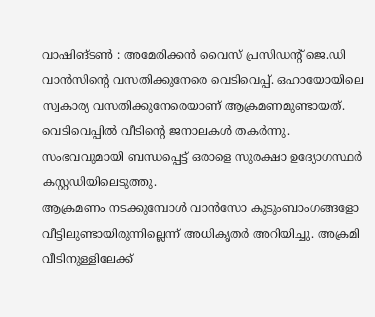വാഷിങ്ടൺ : അമേരിക്കൻ വൈസ് പ്രസിഡന്റ് ജെ.ഡി വാൻസിന്റെ വസതിക്കുനേരെ വെടിവെപ്പ്. ഒഹായോയിലെ സ്വകാര്യ വസതിക്കുനേരെയാണ് ആക്രമണമുണ്ടായത്. വെടിവെപ്പിൽ വീടിന്റെ ജനാലകൾ തകർന്നു. സംഭവവുമായി ബന്ധപ്പെട്ട് ഒരാളെ സുരക്ഷാ ഉദ്യോഗസ്ഥർ കസ്റ്റഡിയിലെടുത്തു.
ആക്രമണം നടക്കുമ്പോൾ വാൻസോ കുടുംബാംഗങ്ങളോ വീട്ടിലുണ്ടായിരുന്നില്ലെന്ന് അധികൃതർ അറിയിച്ചു. അക്രമി വീടിനുള്ളിലേക്ക്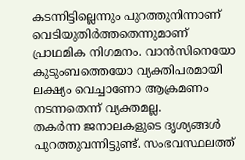കടന്നിട്ടില്ലെന്നും പുറത്തുനിന്നാണ് വെടിയുതിർത്തതെന്നുമാണ് പ്രാഥമിക നിഗമനം. വാൻസിനെയോ കുടുംബത്തെയോ വ്യക്തിപരമായി ലക്ഷ്യം വെച്ചാണോ ആക്രമണം നടന്നതെന്ന് വ്യക്തമല്ല.
തകർന്ന ജനാലകളുടെ ദൃശ്യങ്ങൾ പുറത്തുവന്നിട്ടുണ്ട്. സംഭവസ്ഥലത്ത്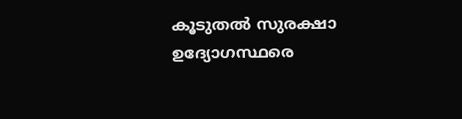കൂടുതൽ സുരക്ഷാ ഉദ്യോഗസ്ഥരെ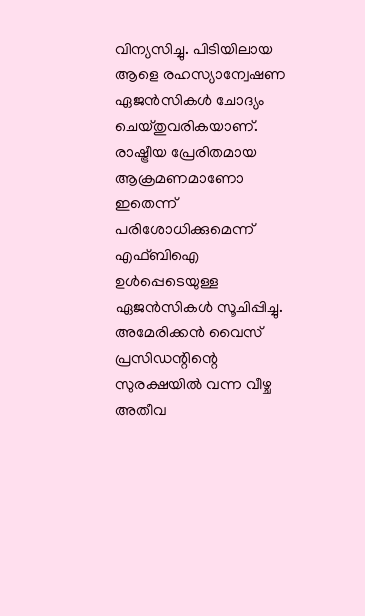വിന്യസിച്ചു. പിടിയിലായ ആളെ രഹസ്യാന്വേഷണ ഏജൻസികൾ ചോദ്യം ചെയ്തുവരികയാണ്. രാഷ്ട്രീയ പ്രേരിതമായ ആക്രമണമാണോ ഇതെന്ന് പരിശോധിക്കുമെന്ന് എഫ്ബിഐ ഉൾപ്പെടെയുള്ള ഏജൻസികൾ സൂചിപ്പിച്ചു.
അമേരിക്കൻ വൈസ് പ്രസിഡന്റിന്റെ സുരക്ഷയിൽ വന്ന വീഴ്ച അതീവ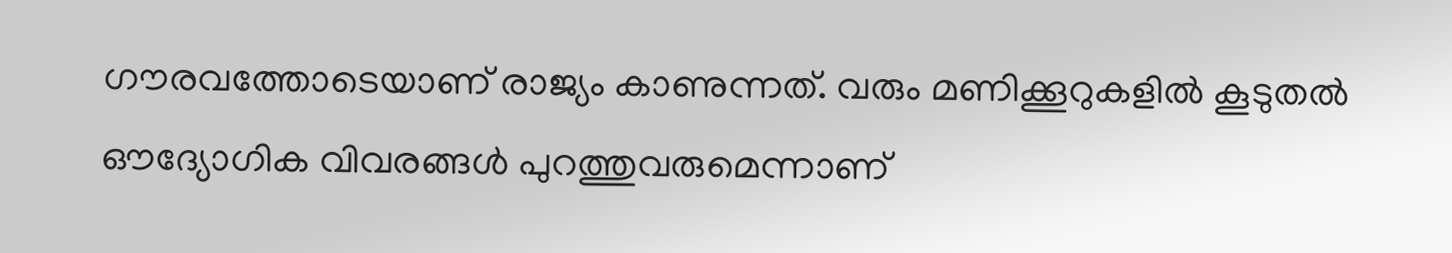ഗൗരവത്തോടെയാണ് രാജ്യം കാണുന്നത്. വരും മണിക്കൂറുകളിൽ കൂടുതൽ ഔദ്യോഗിക വിവരങ്ങൾ പുറത്തുവരുമെന്നാണ്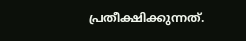പ്രതീക്ഷിക്കുന്നത്.